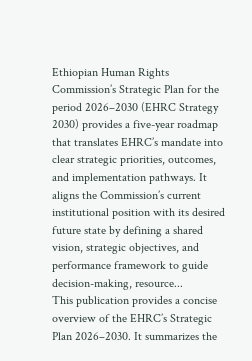Ethiopian Human Rights Commission’s Strategic Plan for the period 2026–2030 (EHRC Strategy 2030) provides a five-year roadmap that translates EHRC’s mandate into clear strategic priorities, outcomes, and implementation pathways. It aligns the Commission’s current institutional position with its desired future state by defining a shared vision, strategic objectives, and performance framework to guide decision-making, resource...
This publication provides a concise overview of the EHRC’s Strategic Plan 2026–2030. It summarizes the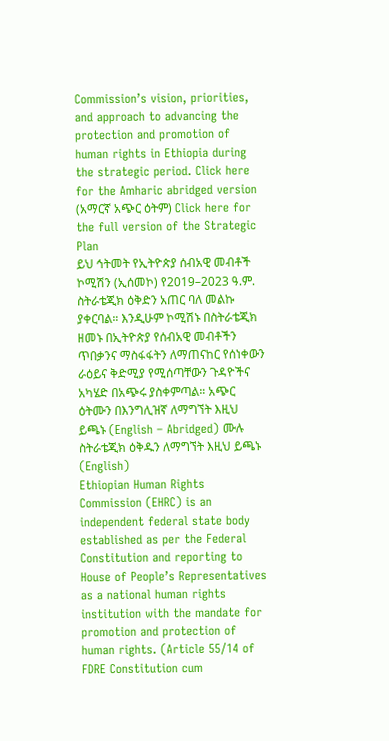Commission’s vision, priorities, and approach to advancing the protection and promotion of human rights in Ethiopia during the strategic period. Click here for the Amharic abridged version (አማርኛ አጭር ዕትም) Click here for the full version of the Strategic Plan
ይህ ኅትመት የኢትዮጵያ ሰብአዊ መብቶች ኮሚሽን (ኢሰመኮ) የ2019–2023 ዓ.ም. ስትራቴጂክ ዕቅድን አጠር ባለ መልኩ ያቀርባል። እንዲሁም ኮሚሽኑ በስትራቴጂክ ዘመኑ በኢትዮጵያ የሰብአዊ መብቶችን ጥበቃንና ማስፋፋትን ለማጠናከር የሰነቀውን ራዕይና ቅድሚያ የሚሰጣቸውን ጉዳዮችና አካሄድ በአጭሩ ያስቀምጣል። አጭር ዕትሙን በእንግሊዝኛ ለማግኘት እዚህ ይጫኑ (English – Abridged) ሙሉ ስትራቴጂክ ዕቅዱን ለማግኘት እዚህ ይጫኑ (English)
Ethiopian Human Rights Commission (EHRC) is an independent federal state body established as per the Federal Constitution and reporting to House of People’s Representatives as a national human rights institution with the mandate for promotion and protection of human rights. (Article 55/14 of FDRE Constitution cum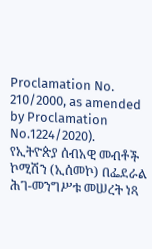Proclamation No. 210/2000, as amended by Proclamation No.1224/2020).
የኢትዮጵያ ሰብአዊ መብቶች ኮሚሽን (ኢሰመኮ) በፌደራል ሕገ-መንግሥቱ መሠረት ነጻ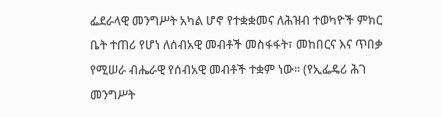ፌደራላዊ መንግሥት አካል ሆኖ የተቋቋመና ለሕዝብ ተወካዮች ምክር ቤት ተጠሪ የሆነ ለሰብአዊ መብቶች መስፋፋት፣ መከበርና እና ጥበቃ የሚሠራ ብሔራዊ የሰብአዊ መብቶች ተቋም ነው፡፡ (የኢፌዴሪ ሕገ መንግሥት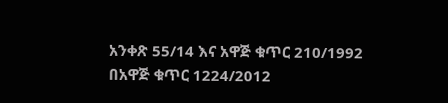አንቀጽ 55/14 እና አዋጅ ቁጥር 210/1992 በአዋጅ ቁጥር 1224/2012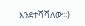እንደተሻሻለው፡፡)